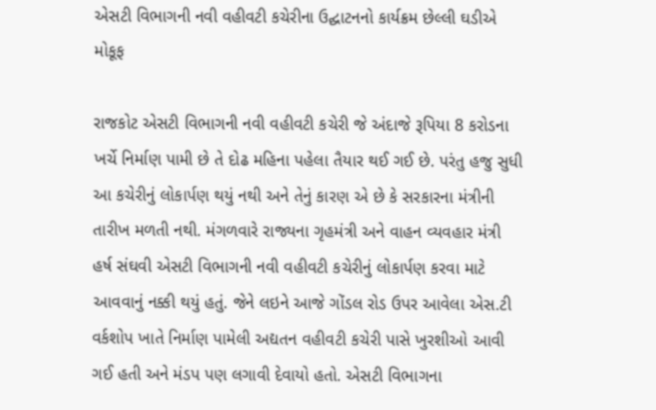એસટી વિભાગની નવી વહીવટી કચેરીના ઉદ્ઘાટનનો કાર્યક્રમ છેલ્લી ઘડીએ મોકૂફ

રાજકોટ એસટી વિભાગની નવી વહીવટી કચેરી જે અંદાજે રૂપિયા 8 કરોડના ખર્ચે નિર્માણ પામી છે તે દોઢ મહિના પહેલા તૈયાર થઈ ગઈ છે. પરંતુ હજુ સુધી આ કચેરીનું લોકાર્પણ થયું નથી અને તેનું કારણ એ છે કે સરકારના મંત્રીની તારીખ મળતી નથી. મંગળવારે રાજ્યના ગૃહમંત્રી અને વાહન વ્યવહાર મંત્રી હર્ષ સંઘવી એસટી વિભાગની નવી વહીવટી કચેરીનું લોકાર્પણ કરવા માટે આવવાનું નક્કી થયું હતું. જેને લઇને આજે ગોંડલ રોડ ઉપર આવેલા એસ.ટી વર્કશોપ ખાતે નિર્માણ પામેલી અદ્યતન વહીવટી કચેરી પાસે ખુરશીઓ આવી ગઈ હતી અને મંડપ પણ લગાવી દેવાયો હતો. એસટી વિભાગના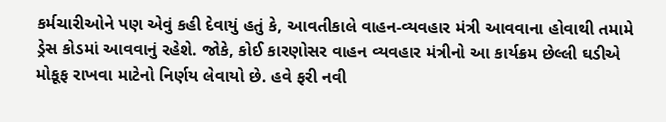કર્મચારીઓને પણ એવું કહી દેવાયું હતું કે, આવતીકાલે વાહન-વ્યવહાર મંત્રી આવવાના હોવાથી તમામે ડ્રેસ કોડમાં આવવાનું રહેશે. જોકે, કોઈ કારણોસર વાહન વ્યવહાર મંત્રીનો આ કાર્યક્રમ છેલ્લી ઘડીએ મોકૂફ રાખવા માટેનો નિર્ણય લેવાયો છે. હવે ફરી નવી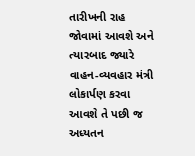તારીખની રાહ જોવામાં આવશે અને ત્યારબાદ જ્યારે વાહન-વ્યવહાર મંત્રી લોકાર્પણ કરવા આવશે તે પછી જ અધ્યતન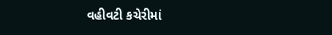વહીવટી કચેરીમાં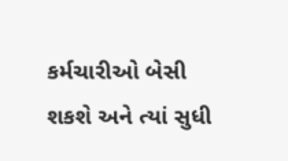કર્મચારીઓ બેસી શકશે અને ત્યાં સુધી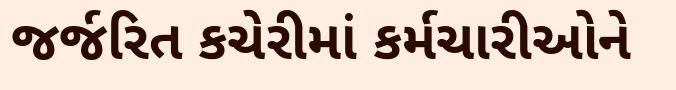જર્જરિત કચેરીમાં કર્મચારીઓને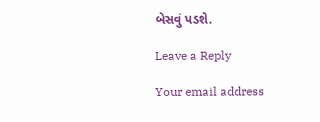બેસવું પડશે.

Leave a Reply

Your email address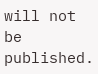will not be published.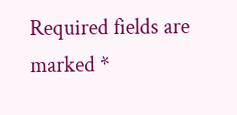Required fields are marked *